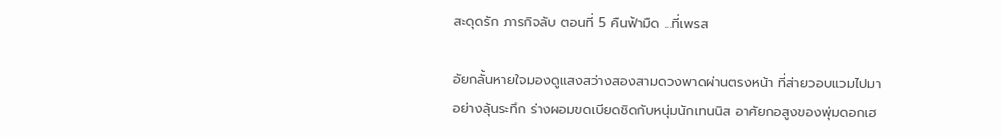สะดุดรัก ภารกิจลับ ตอนที่ 5 คืนฟ้ามืด ...ที่เพรส

อัยกลั้นหายใจมองดูแสงสว่างสองสามดวงพาดผ่านตรงหน้า ที่ส่ายวอบแวมไปมาอย่างลุ้นระทึก ร่างผอมขดเบียดชิดกับหนุ่มนักเทนนิส อาศัยกอสูงของพุ่มดอกเฮ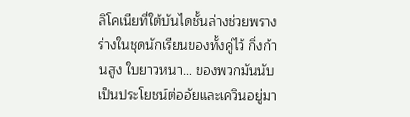ลิโคเนียที่ใต้บันไดชั้นล่างช่วยพรางร่างในชุดนักเรียนของทั้งคู่ไว้ กิ่งก้านสูง ใบยาวหนา… ของพวกมันนับเป็นประโยชน์ต่ออัยและเควินอยู่มา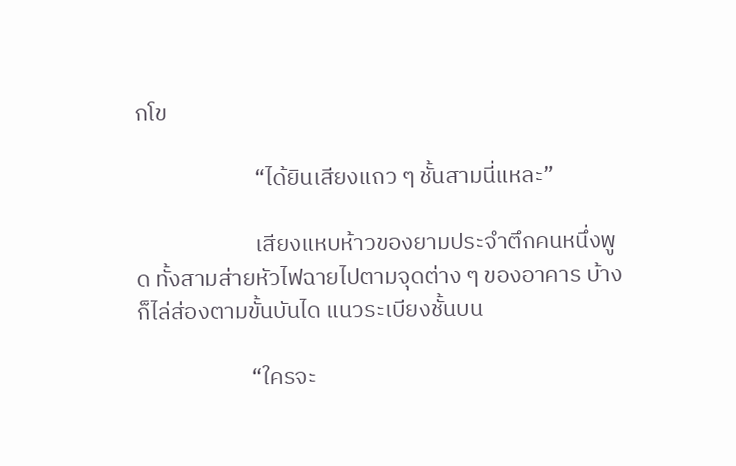กโข

                       “ได้ยินเสียงแถว ๆ ชั้นสามนี่แหละ”

                       เสียงแหบห้าวของยามประจำตึกคนหนึ่งพูด ทั้งสามส่ายหัวไฟฉายไปตามจุดต่าง ๆ ของอาคาร บ้างก็ไล่ส่องตามขั้นบันได แนวระเบียงชั้นบน

                      “ใครจะ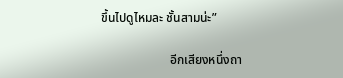ขึ้นไปดูไหมละ ชั้นสามน่ะ”

                      อีกเสียงหนึ่งถา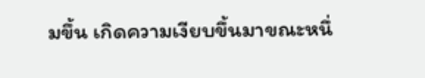มขึ้น เกิดความเงียบขึ้นมาขณะหนึ่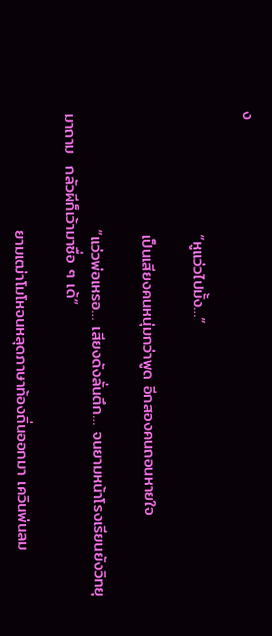ง

                     “หูแว่วไปมั้ง…”

                     เป็นเสียงคนหนุ่มกว่าพูด อีกสองคนถอนหายใจ

                    “แว่วพ่อเหรอ… เสียงดังลั่นตึก… จนยามหน้าโรงเรียนยังวิทยุมาถาม  กลัวผีก็เว้ามาซื่อ ๆ เด้”

                    ยามเฒ่าโมโหจนหลุดภาษาท้องถิ่นออกมา เควินพ่นลม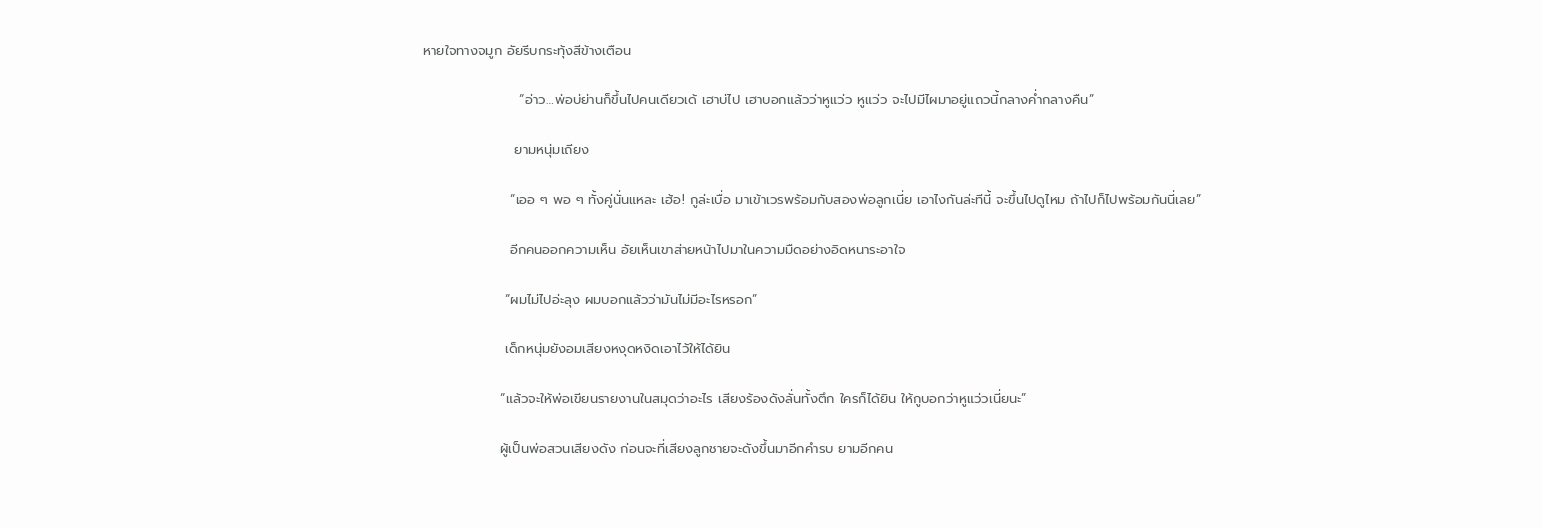หายใจทางจมูก อัยรีบกระทุ้งสีข้างเตือน

                    “อ่าว…พ่อบ่ย่านก็ขึ้นไปคนเดียวเด้ เฮาบ่ไป เฮาบอกแล้วว่าหูแว่ว หูแว่ว จะไปมีไผมาอยู่แถวนี้กลางค่ำกลางคืน”

                   ยามหนุ่มเถียง

                  “เออ ๆ พอ ๆ ทั้งคู่นั่นแหละ เฮ้อ! กูล่ะเบื่อ มาเข้าเวรพร้อมกับสองพ่อลูกเนี่ย เอาไงกันล่ะทีนี้ จะขึ้นไปดูไหม ถ้าไปก็ไปพร้อมกันนี่เลย”

                  อีกคนออกความเห็น อัยเห็นเขาส่ายหน้าไปมาในความมืดอย่างอิดหนาระอาใจ

                 “ผมไม่ไปอ่ะลุง ผมบอกแล้วว่ามันไม่มีอะไรหรอก”

                 เด็กหนุ่มยังอมเสียงหงุดหงิดเอาไว้ให้ได้ยิน

                “แล้วจะให้พ่อเขียนรายงานในสมุดว่าอะไร เสียงร้องดังลั่นทั้งตึก ใครก็ได้ยิน ให้กูบอกว่าหูแว่วเนี่ยนะ”

                ผู้เป็นพ่อสวนเสียงดัง ก่อนจะที่เสียงลูกชายจะดังขึ้นมาอีกคำรบ ยามอีกคน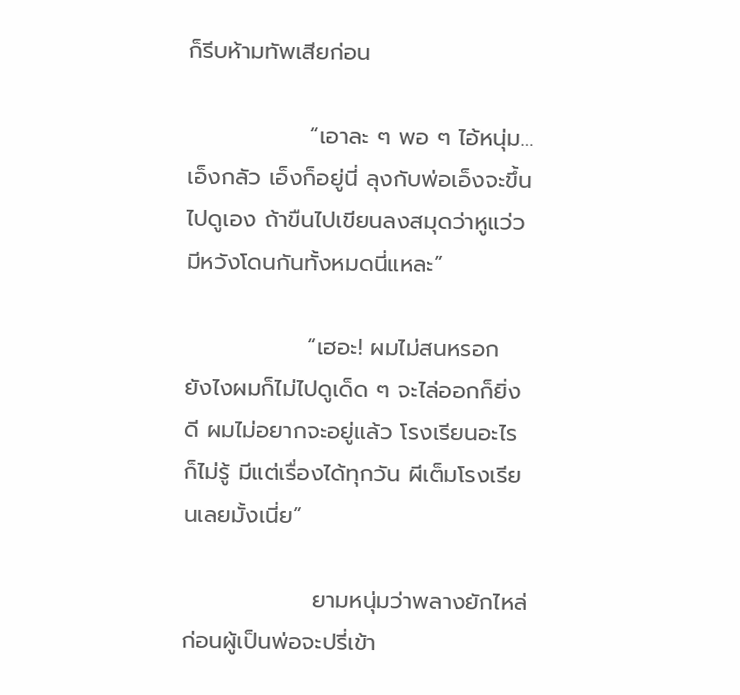ก็รีบห้ามทัพเสียก่อน

               “เอาละ ๆ พอ ๆ ไอ้หนุ่ม…  เอ็งกลัว เอ็งก็อยู่นี่ ลุงกับพ่อเอ็งจะขึ้นไปดูเอง ถ้าขืนไปเขียนลงสมุดว่าหูแว่ว มีหวังโดนกันทั้งหมดนี่แหละ”

               “เฮอะ! ผมไม่สนหรอก ยังไงผมก็ไม่ไปดูเด็ด ๆ จะไล่ออกก็ยิ่งดี ผมไม่อยากจะอยู่แล้ว โรงเรียนอะไรก็ไม่รู้ มีแต่เรื่องได้ทุกวัน ผีเต็มโรงเรียนเลยมั้งเนี่ย”

                ยามหนุ่มว่าพลางยักไหล่ ก่อนผู้เป็นพ่อจะปรี่เข้า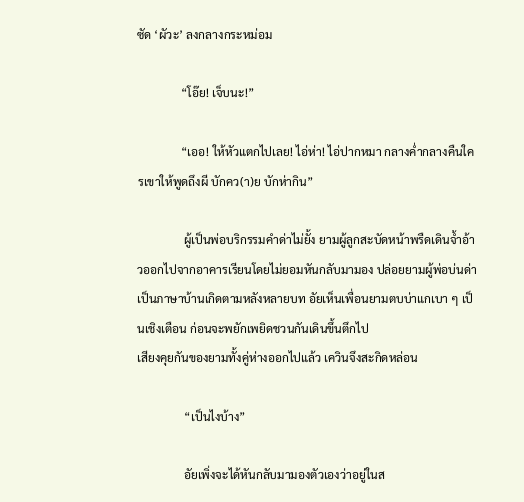ซัด ‘ผัวะ’ ลงกลางกระหม่อม

               “โอ๊ย! เจ็บนะ!”

               “เออ! ให้หัวแตกไปเลย! ไอ่ห่า! ไอ่ปากหมา กลางค่ำกลางคืนใครเขาให้พูดถึงผี บักคว(า)ย บักห่ากิน”

                ผู้เป็นพ่อบริกรรมคำด่าไม่ยั้ง ยามผู้ลูกสะบัดหน้าพรืดเดินจ้ำอ้าวออกไปจากอาคารเรียนโดยไม่ยอมหันกลับมามอง ปล่อยยามผู้พ่อบ่นด่าเป็นภาษาบ้านเกิดตามหลังหลายบท อัยเห็นเพื่อนยามตบบ่าแกเบา ๆ เป็นเชิงเตือน ก่อนจะพยักเพยิดชวนกันเดินขึ้นตึกไป
เสียงคุยกันของยามทั้งคู่ห่างออกไปแล้ว เควินจึงสะกิดหล่อน

                “เป็นไงบ้าง”

                อัยเพิ่งจะได้หันกลับมามองตัวเองว่าอยู่ในส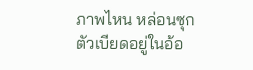ภาพไหน หล่อนซุกตัวเบียดอยู่ในอ้อ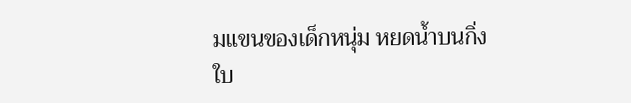มแขนของเด็กหนุ่ม หยดน้ำบนกิ่งใบ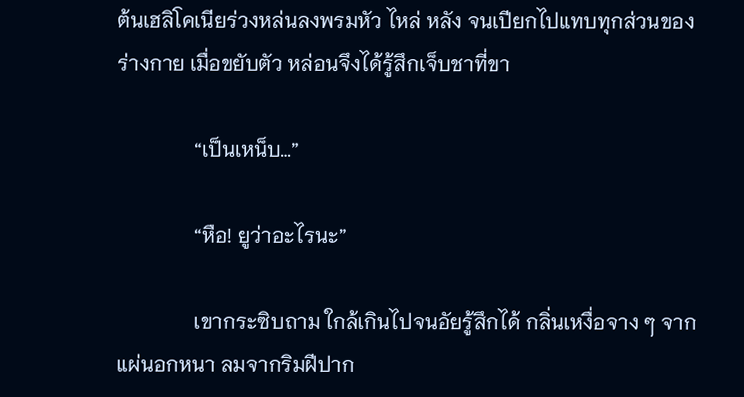ต้นเฮลิโคเนียร่วงหล่นลงพรมหัว ไหล่ หลัง จนเปียกไปแทบทุกส่วนของร่างกาย เมื่อขยับตัว หล่อนจึงได้รู้สึกเจ็บชาที่ขา

               “เป็นเหน็บ…”

               “หือ! ยูว่าอะไรนะ”

               เขากระซิบถาม ใกล้เกินไปจนอัยรู้สึกได้ กลิ่นเหงื่อจาง ๆ จากแผ่นอกหนา ลมจากริมฝีปาก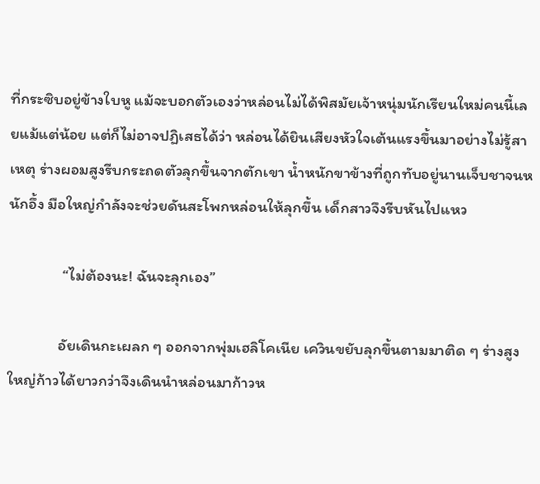ที่กระซิบอยู่ข้างใบหู แม้จะบอกตัวเองว่าหล่อนไม่ได้พิสมัยเจ้าหนุ่มนักเรียนใหม่คนนี้เลยแม้แต่น้อย แต่ก็ไม่อาจปฏิเสธได้ว่า หล่อนได้ยินเสียงหัวใจเต้นแรงขึ้นมาอย่างไม่รู้สาเหตุ ร่างผอมสูงรีบกระถดตัวลุกขึ้นจากตักเขา น้ำหนักขาข้างที่ถูกทับอยู่นานเจ็บชาจนหนักอึ้ง มือใหญ่กำลังจะช่วยดันสะโพกหล่อนให้ลุกขึ้น เด็กสาวจึงรีบหันไปแหว

               “ไม่ต้องนะ! ฉันจะลุกเอง”

              อัยเดินกะเผลก ๆ ออกจากพุ่มเฮลิโคเนีย เควินขยับลุกขึ้นตามมาติด ๆ ร่างสูงใหญ่ก้าวได้ยาวกว่าจึงเดินนำหล่อนมาก้าวห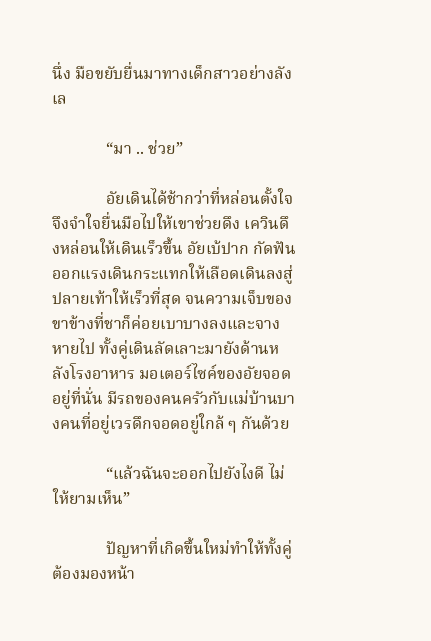นึ่ง มือขยับยื่นมาทางเด็กสาวอย่างลังเล

             “มา .. ช่วย”

             อัยเดินได้ช้ากว่าที่หล่อนตั้งใจ จึงจำใจยื่นมือไปให้เขาช่วยดึง เควินดึงหล่อนให้เดินเร็วขึ้น อัยเบ้ปาก กัดฟันออกแรงเดินกระแทกให้เลือดเดินลงสู่ปลายเท้าให้เร็วที่สุด จนความเจ็บของขาข้างที่ชาก็ค่อยเบาบางลงและจางหายไป ทั้งคู่เดินลัดเลาะมายังด้านหลังโรงอาหาร มอเตอร์ไซค์ของอัยจอดอยู่ที่นั่น มีรถของคนครัวกับแม่บ้านบางคนที่อยู่เวรดึกจอดอยู่ใกล้ ๆ กันด้วย

             “แล้วฉันจะออกไปยังไงดี ไม่ให้ยามเห็น”

             ปัญหาที่เกิดขึ้นใหม่ทำให้ทั้งคู่ต้องมองหน้า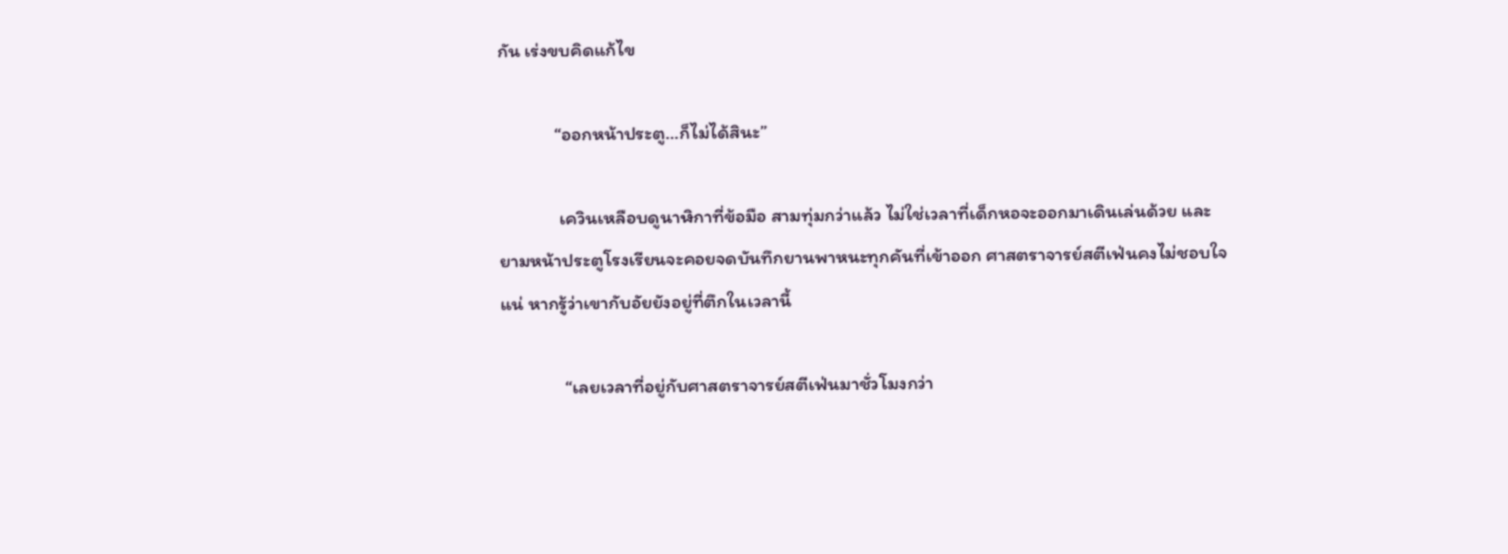กัน เร่งขบคิดแก้ไข

             “ออกหน้าประตู…ก็ไม่ได้สินะ”

              เควินเหลือบดูนาฬิกาที่ข้อมือ สามทุ่มกว่าแล้ว ไม่ใช่เวลาที่เด็กหอจะออกมาเดินเล่นด้วย และยามหน้าประตูโรงเรียนจะคอยจดบันทึกยานพาหนะทุกคันที่เข้าออก ศาสตราจารย์สตีเฟ่นคงไม่ชอบใจแน่ หากรู้ว่าเขากับอัยยังอยู่ที่ตึกในเวลานี้

               “เลยเวลาที่อยู่กับศาสตราจารย์สตีเฟ่นมาชั่วโมงกว่า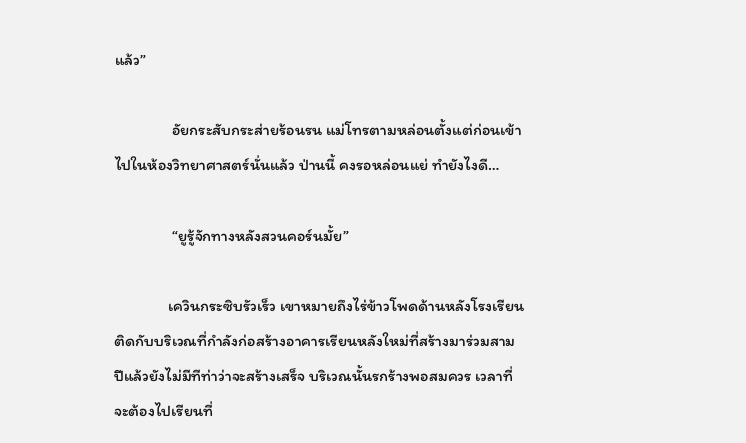แล้ว”

                อัยกระสับกระส่ายร้อนรน แม่โทรตามหล่อนตั้งแต่ก่อนเข้าไปในห้องวิทยาศาสตร์นั่นแล้ว ป่านนี้ คงรอหล่อนแย่ ทำยังไงดี…

                “ยูรู้จักทางหลังสวนคอร์นมั้ย”

               เควินกระซิบรัวเร็ว เขาหมายถึงไร่ข้าวโพดด้านหลังโรงเรียน ติดกับบริเวณที่กำลังก่อสร้างอาคารเรียนหลังใหม่ที่สร้างมาร่วมสามปีแล้วยังไม่มีทีท่าว่าจะสร้างเสร็จ บริเวณนั้นรกร้างพอสมควร เวลาที่จะต้องไปเรียนที่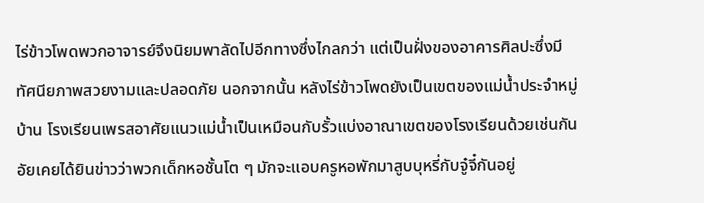ไร่ข้าวโพดพวกอาจารย์จึงนิยมพาลัดไปอีกทางซึ่งไกลกว่า แต่เป็นฝั่งของอาคารศิลปะซึ่งมีทัศนียภาพสวยงามและปลอดภัย นอกจากนั้น หลังไร่ข้าวโพดยังเป็นเขตของแม่น้ำประจำหมู่บ้าน โรงเรียนเพรสอาศัยแนวแม่น้ำเป็นเหมือนกับรั้วแบ่งอาณาเขตของโรงเรียนด้วยเช่นกัน อัยเคยได้ยินข่าวว่าพวกเด็กหอชั้นโต ๆ มักจะแอบครูหอพักมาสูบบุหรี่กับจู๋จี๋กันอยู่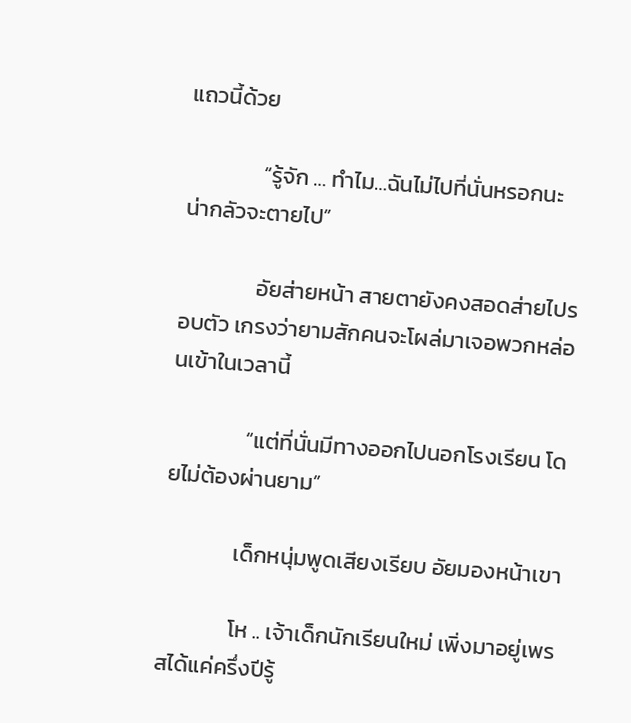แถวนี้ด้วย

               “รู้จัก … ทำไม…ฉันไม่ไปที่นั่นหรอกนะ น่ากลัวจะตายไป”

               อัยส่ายหน้า สายตายังคงสอดส่ายไปรอบตัว เกรงว่ายามสักคนจะโผล่มาเจอพวกหล่อนเข้าในเวลานี้

               “แต่ที่นั่นมีทางออกไปนอกโรงเรียน โดยไม่ต้องผ่านยาม”

              เด็กหนุ่มพูดเสียงเรียบ อัยมองหน้าเขา

              โห .. เจ้าเด็กนักเรียนใหม่ เพิ่งมาอยู่เพรสได้แค่ครึ่งปีรู้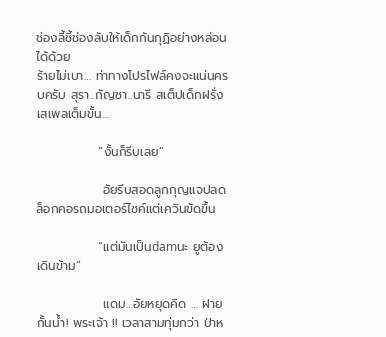ช่องลี้ชี้ช่องลับให้เด็กก้นกุฏิอย่างหล่อนได้ด้วย
ร้ายไม่เบา… ท่าทางโปรไฟล์คงจะแน่นครบครับ สุรา..กัญชา..นารี สเต็ปเด็กฝรั่งเสเพลเต็มขั้น…

              “งั้นก็รีบเลย”

               อัยรีบสอดลูกกุญแจปลดล็อกคอรถมอเตอร์ไซค์แต่เควินขัดขึ้น

              “แต่มันเป็นdamนะ ยูต้องเดินข้าม”

               แดม…อัยหยุดคิด … ฝายกั้นน้ำ! พระเจ้า !! เวลาสามทุ่มกว่า ป่าห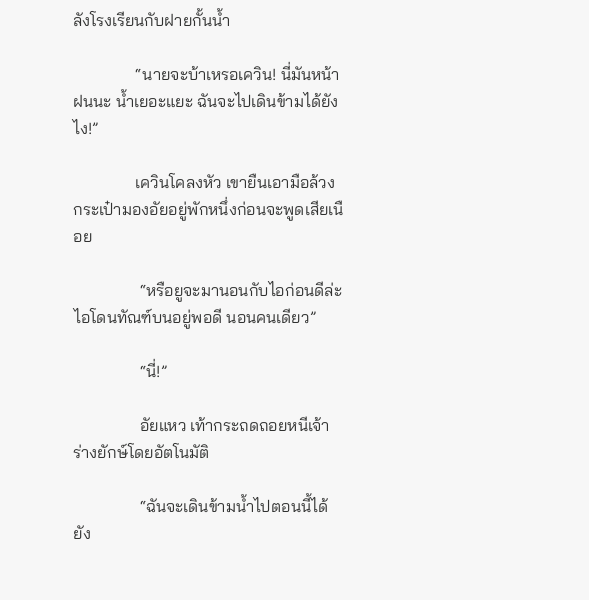ลังโรงเรียนกับฝายกั้นน้ำ

               “นายจะบ้าเหรอเควิน! นี่มันหน้าฝนนะ น้ำเยอะแยะ ฉันจะไปเดินข้ามได้ยังไง!”

               เควินโคลงหัว เขายืนเอามือล้วงกระเป๋ามองอัยอยู่พักหนึ่งก่อนจะพูดเสียเนือย

                “หรือยูจะมานอนกับไอก่อนดีล่ะ ไอโดนทัณฑ์บนอยู่พอดี นอนคนเดียว”

                “นี่!”

                อัยแหว เท้ากระถดถอยหนีเจ้าร่างยักษ์โดยอัตโนมัติ

                “ฉันจะเดินข้ามน้ำไปตอนนี้ได้ยัง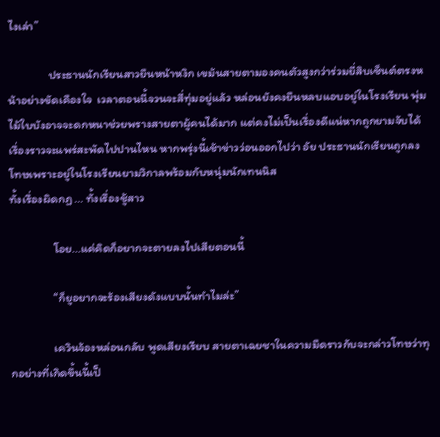ไงเล่า”

               ประธานนักเรียนสาวยืนหน้าหงิก เขม้นสายตามองคนตัวสูงกว่าร่วมยี่สิบเซ็นต์ตรงหน้าอย่างขัดเคืองใจ  เวลาตอนนี้จวนจะสี่ทุ่มอยู่แล้ว หล่อนยังคงยืนหลบแอบอยู่ในโรงเรียน พุ่มไม้ใบบังอาจจะดกหนาช่วยพรางสายตาผู้คนได้มาก แต่คงไม่เป็นเรื่องดีแน่หากถูกยามจับได้ เรื่องราวจะแพร่สะพัดไปปานไหน หากพรุ่งนี้เช้าข่าวว่อนออกไปว่า อัย ประธานนักเรียนถูกลงโทษเพราะอยู่ในโรงเรียนยามวิกาลพร้อมกับหนุ่มนักเทนนิส
ทั้งเรื่องผิดกฏ ... ทั้งเรื่องชู้สาว

                โอย...แค่คิดก็อยากจะตายลงไปเสียตอนนี้

                “ก็ยูอยากจะร้องเสียงดังแบบนั้นทำไมล่ะ”

                เควินจ้องหล่อนกลับ พูดเสียงเรียบ สายตาเฉยชาในความมืดราวกับจะกล่าวโทษว่าทุกอย่างที่เกิดขึ้นนี้เป็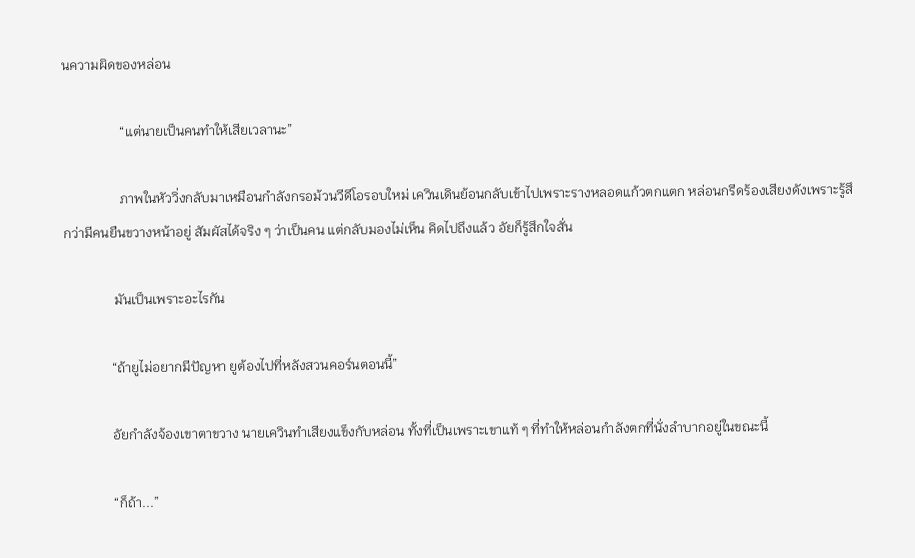นความผิดของหล่อน

                 “แต่นายเป็นคนทำให้เสียเวลานะ”

                 ภาพในหัววิ่งกลับมาเหมือนกำลังกรอม้วนวีดีโอรอบใหม่ เควินเดินย้อนกลับเข้าไปเพราะรางหลอดแก้วตกแตก หล่อนกรีดร้องเสียงดังเพราะรู้สึกว่ามีคนยืนขวางหน้าอยู่ สัมผัสได้จริง ๆ ว่าเป็นคน แต่กลับมองไม่เห็น คิดไปถึงแล้ว อัยก็รู้สึกใจสั่น

               มันเป็นเพราะอะไรกัน

              “ถ้ายูไม่อยากมีปัญหา ยูต้องไปที่หลังสวนคอร์นตอนนี้”

              อัยกำลังจ้องเขาตาขวาง นายเควินทำเสียงแข็งกับหล่อน ทั้งที่เป็นเพราะเขาแท้ ๆ ที่ทำให้หล่อนกำลังตกที่นั่งลำบากอยู่ในขณะนี้

              “ก็ถ้า...”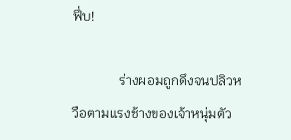ฟึ่บ!

              ร่างผอมถูกดึงจนปลิวหวือตามแรงช้างของเจ้าหนุ่มตัว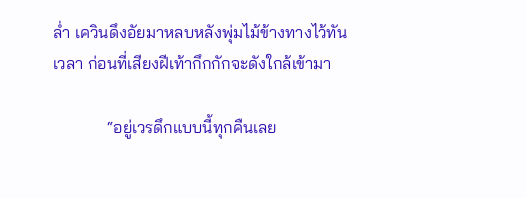ล่ำ เควินดึงอัยมาหลบหลังพุ่มไม้ข้างทางไว้ทันเวลา ก่อนที่เสียงฝีเท้ากึกกักจะดังใกล้เข้ามา

             “อยู่เวรดึกแบบนี้ทุกคืนเลย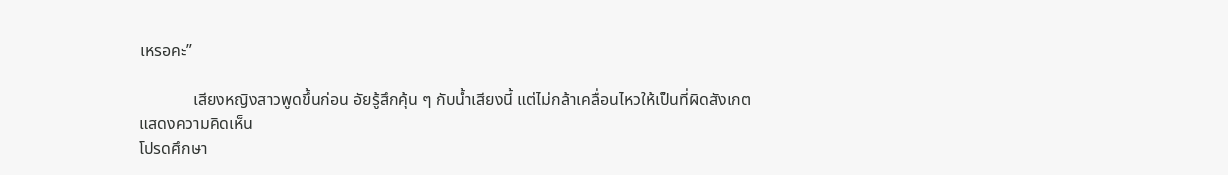เหรอคะ”

             เสียงหญิงสาวพูดขึ้นก่อน อัยรู้สึกคุ้น ๆ กับน้ำเสียงนี้ แต่ไม่กล้าเคลื่อนไหวให้เป็นที่ผิดสังเกต
แสดงความคิดเห็น
โปรดศึกษา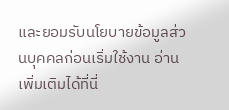และยอมรับนโยบายข้อมูลส่วนบุคคลก่อนเริ่มใช้งาน อ่านเพิ่มเติมได้ที่นี่